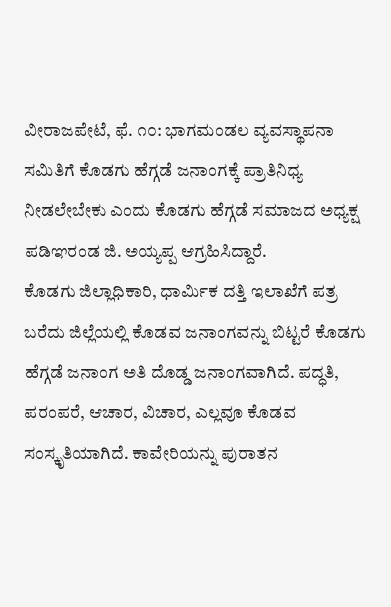ವೀರಾಜಪೇಟೆ, ಫೆ. ೧೦: ಭಾಗಮಂಡಲ ವ್ಯವಸ್ಥಾಪನಾ ಸಮಿತಿಗೆ ಕೊಡಗು ಹೆಗ್ಗಡೆ ಜನಾಂಗಕ್ಕೆ ಪ್ರಾತಿನಿಧ್ಯ ನೀಡಲೇಬೇಕು ಎಂದು ಕೊಡಗು ಹೆಗ್ಗಡೆ ಸಮಾಜದ ಅಧ್ಯಕ್ಷ ಪಡಿಞರಂಡ ಜಿ. ಅಯ್ಯಪ್ಪ ಆಗ್ರಹಿಸಿದ್ದಾರೆ.
ಕೊಡಗು ಜಿಲ್ಲಾಧಿಕಾರಿ, ಧಾರ್ಮಿಕ ದತ್ತಿ ಇಲಾಖೆಗೆ ಪತ್ರ ಬರೆದು ಜಿಲ್ಲೆಯಲ್ಲಿ ಕೊಡವ ಜನಾಂಗವನ್ನು ಬಿಟ್ಟರೆ ಕೊಡಗು ಹೆಗ್ಗಡೆ ಜನಾಂಗ ಅತಿ ದೊಡ್ಡ ಜನಾಂಗವಾಗಿದೆ. ಪದ್ಧತಿ, ಪರಂಪರೆ, ಆಚಾರ, ವಿಚಾರ, ಎಲ್ಲವೂ ಕೊಡವ ಸಂಸ್ಕೃತಿಯಾಗಿದೆ. ಕಾವೇರಿಯನ್ನು ಪುರಾತನ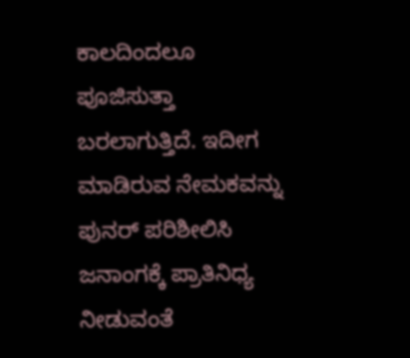ಕಾಲದಿಂದಲೂ ಪೂಜಿಸುತ್ತಾ ಬರಲಾಗುತ್ತಿದೆ. ಇದೀಗ ಮಾಡಿರುವ ನೇಮಕವನ್ನು ಪುನರ್ ಪರಿಶೀಲಿಸಿ ಜನಾಂಗಕ್ಕೆ ಪ್ರಾತಿನಿಧ್ಯ ನೀಡುವಂತೆ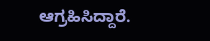ಆಗ್ರಹಿಸಿದ್ದಾರೆ.